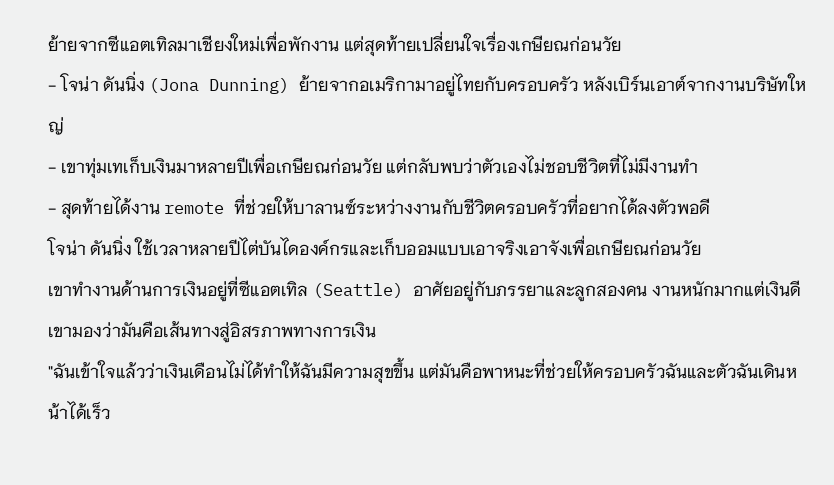ย้ายจากซีแอตเทิลมาเชียงใหม่เพื่อพักงาน แต่สุดท้ายเปลี่ยนใจเรื่องเกษียณก่อนวัย
- โจน่า ดันนิ่ง (Jona Dunning) ย้ายจากอเมริกามาอยู่ไทยกับครอบครัว หลังเบิร์นเอาต์จากงานบริษัทใหญ่
- เขาทุ่มเทเก็บเงินมาหลายปีเพื่อเกษียณก่อนวัย แต่กลับพบว่าตัวเองไม่ชอบชีวิตที่ไม่มีงานทำ
- สุดท้ายได้งาน remote ที่ช่วยให้บาลานซ์ระหว่างงานกับชีวิตครอบครัวที่อยากได้ลงตัวพอดี
โจน่า ดันนิ่ง ใช้เวลาหลายปีไต่บันไดองค์กรและเก็บออมแบบเอาจริงเอาจังเพื่อเกษียณก่อนวัย
เขาทำงานด้านการเงินอยู่ที่ซีแอตเทิล (Seattle) อาศัยอยู่กับภรรยาและลูกสองคน งานหนักมากแต่เงินดี เขามองว่ามันคือเส้นทางสู่อิสรภาพทางการเงิน
"ฉันเข้าใจแล้วว่าเงินเดือนไม่ได้ทำให้ฉันมีความสุขขึ้น แต่มันคือพาหนะที่ช่วยให้ครอบครัวฉันและตัวฉันเดินหน้าได้เร็ว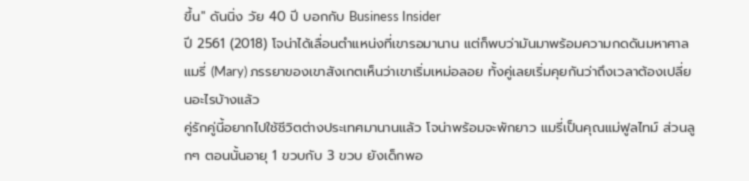ขึ้น" ดันนิ่ง วัย 40 ปี บอกกับ Business Insider
ปี 2561 (2018) โจน่าได้เลื่อนตำแหน่งที่เขารอมานาน แต่ก็พบว่ามันมาพร้อมความกดดันมหาศาล แมรี่ (Mary) ภรรยาของเขาสังเกตเห็นว่าเขาเริ่มเหม่อลอย ทั้งคู่เลยเริ่มคุยกันว่าถึงเวลาต้องเปลี่ยนอะไรบ้างแล้ว
คู่รักคู่นี้อยากไปใช้ชีวิตต่างประเทศมานานแล้ว โจน่าพร้อมจะพักยาว แมรี่เป็นคุณแม่ฟูลไทม์ ส่วนลูกๆ ตอนนั้นอายุ 1 ขวบกับ 3 ขวบ ยังเด็กพอ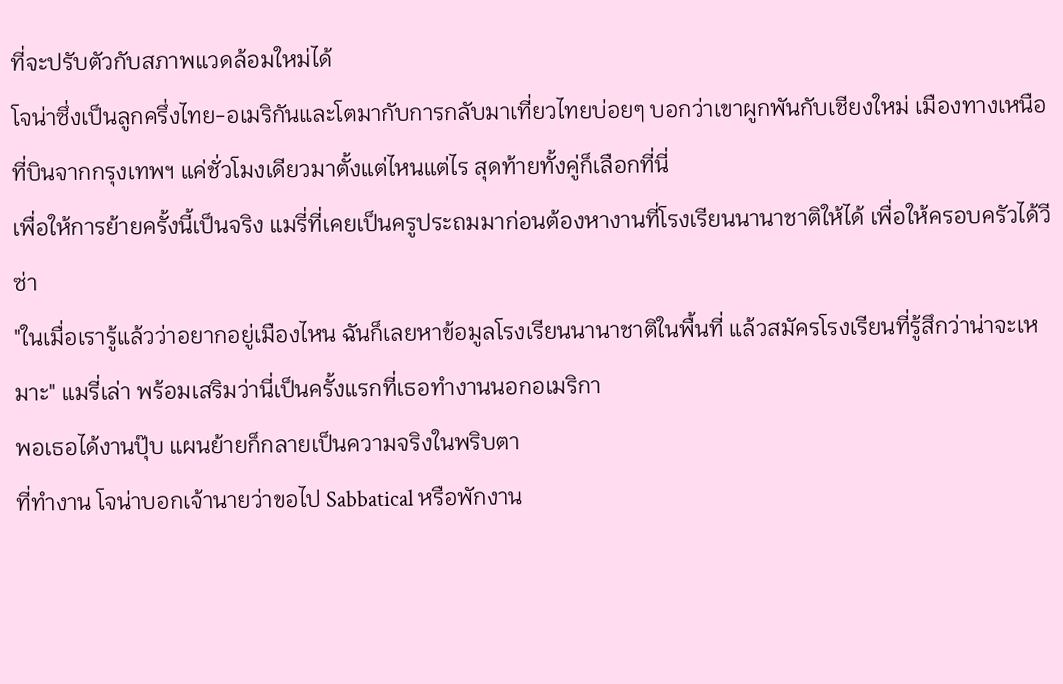ที่จะปรับตัวกับสภาพแวดล้อมใหม่ได้
โจน่าซึ่งเป็นลูกครึ่งไทย-อเมริกันและโตมากับการกลับมาเที่ยวไทยบ่อยๆ บอกว่าเขาผูกพันกับเชียงใหม่ เมืองทางเหนือที่บินจากกรุงเทพฯ แค่ชั่วโมงเดียวมาตั้งแต่ไหนแต่ไร สุดท้ายทั้งคู่ก็เลือกที่นี่
เพื่อให้การย้ายครั้งนี้เป็นจริง แมรี่ที่เคยเป็นครูประถมมาก่อนต้องหางานที่โรงเรียนนานาชาติให้ได้ เพื่อให้ครอบครัวได้วีซ่า
"ในเมื่อเรารู้แล้วว่าอยากอยู่เมืองไหน ฉันก็เลยหาข้อมูลโรงเรียนนานาชาติในพื้นที่ แล้วสมัครโรงเรียนที่รู้สึกว่าน่าจะเหมาะ" แมรี่เล่า พร้อมเสริมว่านี่เป็นครั้งแรกที่เธอทำงานนอกอเมริกา
พอเธอได้งานปุ๊บ แผนย้ายก็กลายเป็นความจริงในพริบตา
ที่ทำงาน โจน่าบอกเจ้านายว่าขอไป Sabbatical หรือพักงาน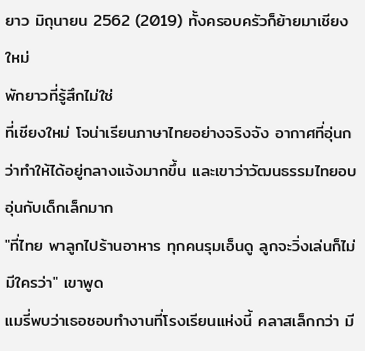ยาว มิถุนายน 2562 (2019) ทั้งครอบครัวก็ย้ายมาเชียงใหม่
พักยาวที่รู้สึกไม่ใช่
ที่เชียงใหม่ โจน่าเรียนภาษาไทยอย่างจริงจัง อากาศที่อุ่นกว่าทำให้ได้อยู่กลางแจ้งมากขึ้น และเขาว่าวัฒนธรรมไทยอบอุ่นกับเด็กเล็กมาก
"ที่ไทย พาลูกไปร้านอาหาร ทุกคนรุมเอ็นดู ลูกจะวิ่งเล่นก็ไม่มีใครว่า" เขาพูด
แมรี่พบว่าเธอชอบทำงานที่โรงเรียนแห่งนี้ คลาสเล็กกว่า มี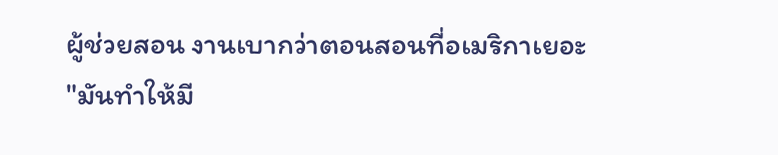ผู้ช่วยสอน งานเบากว่าตอนสอนที่อเมริกาเยอะ
"มันทำให้มี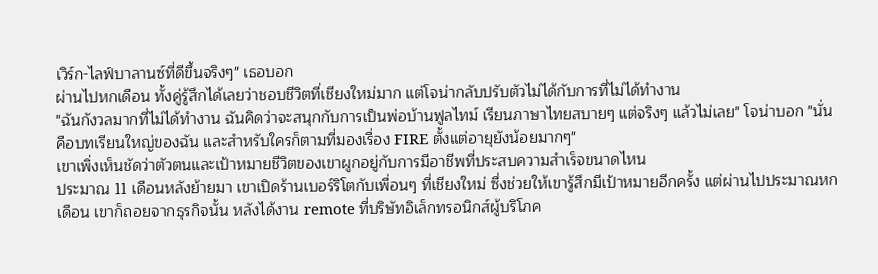เวิร์ก-ไลฟ์บาลานซ์ที่ดีขึ้นจริงๆ" เธอบอก
ผ่านไปหกเดือน ทั้งคู่รู้สึกได้เลยว่าชอบชีวิตที่เชียงใหม่มาก แต่โจน่ากลับปรับตัวไม่ได้กับการที่ไม่ได้ทำงาน
"ฉันกังวลมากที่ไม่ได้ทำงาน ฉันคิดว่าจะสนุกกับการเป็นพ่อบ้านฟูลไทม์ เรียนภาษาไทยสบายๆ แต่จริงๆ แล้วไม่เลย" โจน่าบอก "นั่นคือบทเรียนใหญ่ของฉัน และสำหรับใครก็ตามที่มองเรื่อง FIRE ตั้งแต่อายุยังน้อยมากๆ"
เขาเพิ่งเห็นชัดว่าตัวตนและเป้าหมายชีวิตของเขาผูกอยู่กับการมีอาชีพที่ประสบความสำเร็จขนาดไหน
ประมาณ 11 เดือนหลังย้ายมา เขาเปิดร้านเบอร์ริโตกับเพื่อนๆ ที่เชียงใหม่ ซึ่งช่วยให้เขารู้สึกมีเป้าหมายอีกครั้ง แต่ผ่านไปประมาณหกเดือน เขาก็ถอยจากธุรกิจนั้น หลังได้งาน remote ที่บริษัทอิเล็กทรอนิกส์ผู้บริโภค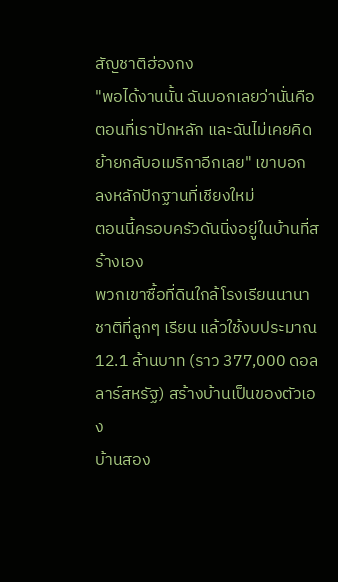สัญชาติฮ่องกง
"พอได้งานนั้น ฉันบอกเลยว่านั่นคือตอนที่เราปักหลัก และฉันไม่เคยคิดย้ายกลับอเมริกาอีกเลย" เขาบอก
ลงหลักปักฐานที่เชียงใหม่
ตอนนี้ครอบครัวดันนิ่งอยู่ในบ้านที่สร้างเอง
พวกเขาซื้อที่ดินใกล้โรงเรียนนานาชาติที่ลูกๆ เรียน แล้วใช้งบประมาณ 12.1 ล้านบาท (ราว 377,000 ดอลลาร์สหรัฐ) สร้างบ้านเป็นของตัวเอง
บ้านสอง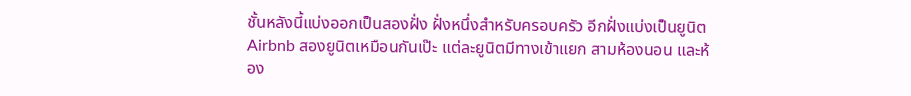ชั้นหลังนี้แบ่งออกเป็นสองฝั่ง ฝั่งหนึ่งสำหรับครอบครัว อีกฝั่งแบ่งเป็นยูนิต Airbnb สองยูนิตเหมือนกันเป๊ะ แต่ละยูนิตมีทางเข้าแยก สามห้องนอน และห้อง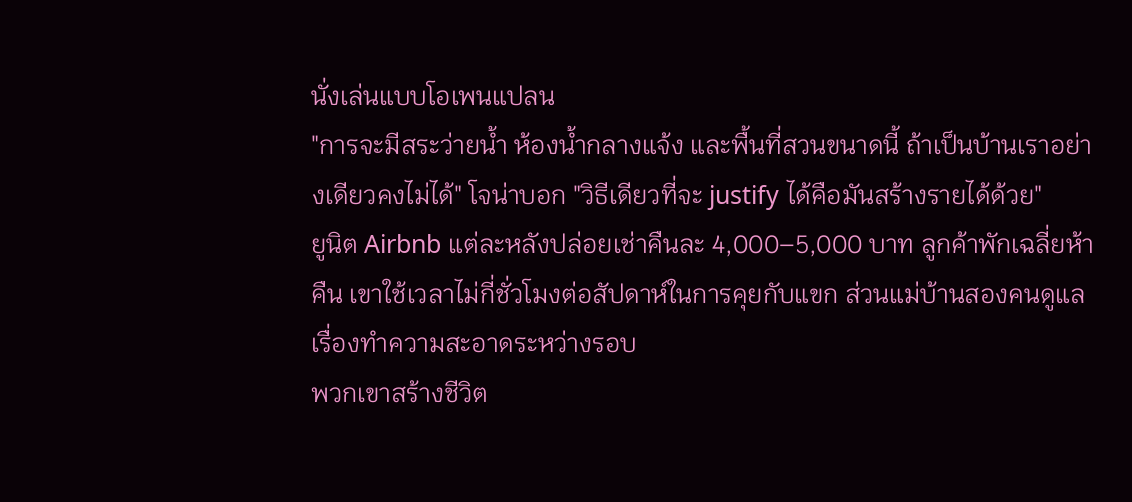นั่งเล่นแบบโอเพนแปลน
"การจะมีสระว่ายน้ำ ห้องน้ำกลางแจ้ง และพื้นที่สวนขนาดนี้ ถ้าเป็นบ้านเราอย่างเดียวคงไม่ได้" โจน่าบอก "วิธีเดียวที่จะ justify ได้คือมันสร้างรายได้ด้วย"
ยูนิต Airbnb แต่ละหลังปล่อยเช่าคืนละ 4,000–5,000 บาท ลูกค้าพักเฉลี่ยห้าคืน เขาใช้เวลาไม่กี่ชั่วโมงต่อสัปดาห์ในการคุยกับแขก ส่วนแม่บ้านสองคนดูแลเรื่องทำความสะอาดระหว่างรอบ
พวกเขาสร้างชีวิต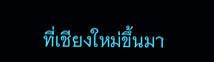ที่เชียงใหม่ขึ้นมา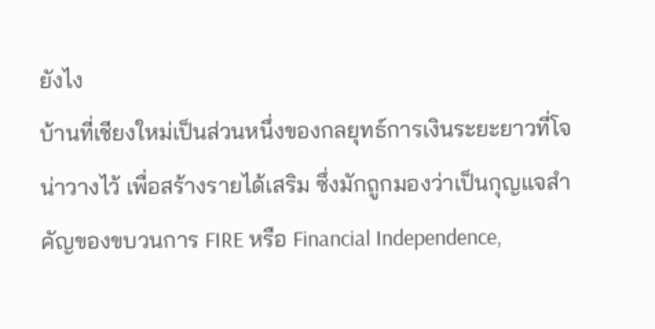ยังไง
บ้านที่เชียงใหม่เป็นส่วนหนึ่งของกลยุทธ์การเงินระยะยาวที่โจน่าวางไว้ เพื่อสร้างรายได้เสริม ซึ่งมักถูกมองว่าเป็นกุญแจสำคัญของขบวนการ FIRE หรือ Financial Independence,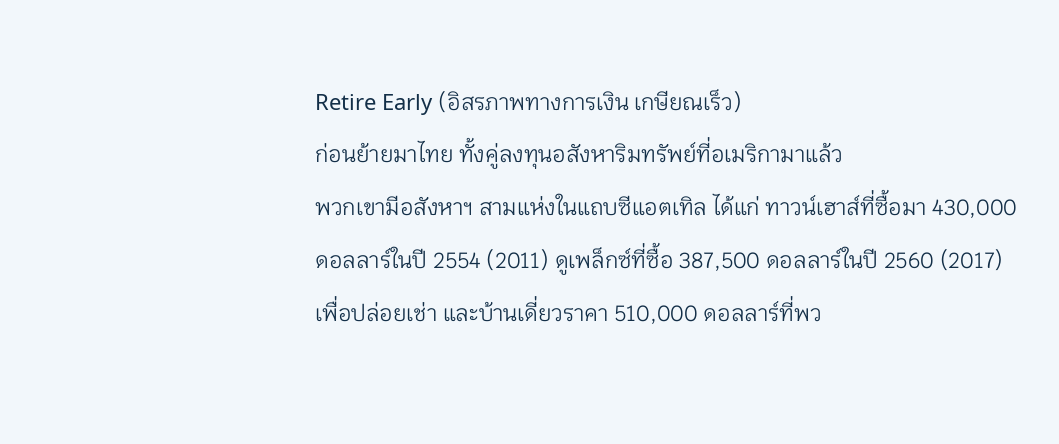Retire Early (อิสรภาพทางการเงิน เกษียณเร็ว)
ก่อนย้ายมาไทย ทั้งคู่ลงทุนอสังหาริมทรัพย์ที่อเมริกามาแล้ว
พวกเขามีอสังหาฯ สามแห่งในแถบซีแอตเทิล ได้แก่ ทาวน์เฮาส์ที่ซื้อมา 430,000 ดอลลาร์ในปี 2554 (2011) ดูเพล็กซ์ที่ซื้อ 387,500 ดอลลาร์ในปี 2560 (2017) เพื่อปล่อยเช่า และบ้านเดี่ยวราคา 510,000 ดอลลาร์ที่พว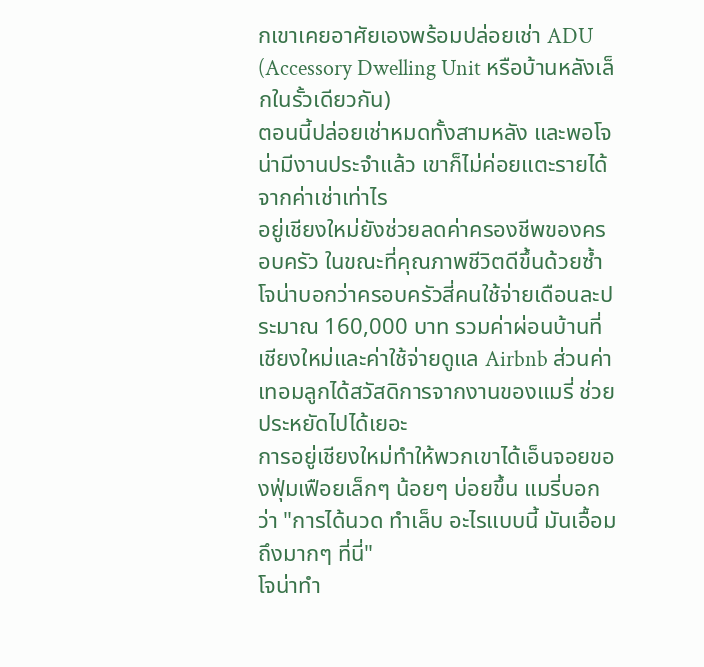กเขาเคยอาศัยเองพร้อมปล่อยเช่า ADU (Accessory Dwelling Unit หรือบ้านหลังเล็กในรั้วเดียวกัน)
ตอนนี้ปล่อยเช่าหมดทั้งสามหลัง และพอโจน่ามีงานประจำแล้ว เขาก็ไม่ค่อยแตะรายได้จากค่าเช่าเท่าไร
อยู่เชียงใหม่ยังช่วยลดค่าครองชีพของครอบครัว ในขณะที่คุณภาพชีวิตดีขึ้นด้วยซ้ำ
โจน่าบอกว่าครอบครัวสี่คนใช้จ่ายเดือนละประมาณ 160,000 บาท รวมค่าผ่อนบ้านที่เชียงใหม่และค่าใช้จ่ายดูแล Airbnb ส่วนค่าเทอมลูกได้สวัสดิการจากงานของแมรี่ ช่วยประหยัดไปได้เยอะ
การอยู่เชียงใหม่ทำให้พวกเขาได้เอ็นจอยของฟุ่มเฟือยเล็กๆ น้อยๆ บ่อยขึ้น แมรี่บอกว่า "การได้นวด ทำเล็บ อะไรแบบนี้ มันเอื้อมถึงมากๆ ที่นี่"
โจน่าทำ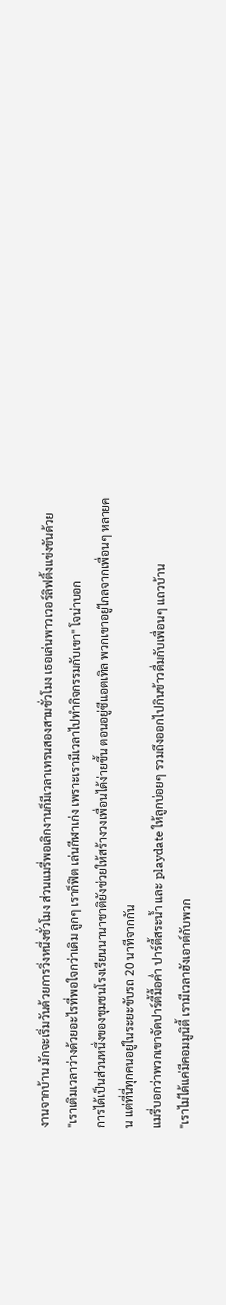งานจากบ้าน มักจะเริ่มวันด้วยการวิ่งหนึ่งชั่วโมง ส่วนแมรี่พอเลิกงานก็มีเวลาเทรนสองสามชั่วโมง เธอเล่นพาวเวอร์ลิฟติ้งแข่งขันด้วย
"เราเติมเวลาว่างด้วยอะไรที่พอใจกว่าเดิม ลูกๆ เราก็ฟิต เล่นกีฬาเก่ง เพราะเรามีเวลาไปทำกิจกรรมกับเขา" โจน่าบอก
การได้เป็นส่วนหนึ่งของชุมชนโรงเรียนนานาชาติยังช่วยให้สร้างวงเพื่อนได้ง่ายขึ้น ตอนอยู่ซีแอตเทิล พวกเขาอยู่ไกลจากเพื่อนๆ หลายคน แต่ที่นี่ทุกคนอยู่ในระยะขับรถ 20 นาทีจากกัน
แมรี่บอกว่าพวกเขาจัดปาร์ตี้มื้อค่ำ ปาร์ตี้สระน้ำ และ playdate ให้ลูกบ่อยๆ รวมถึงออกไปกินข้าวดื่มกับเพื่อนๆ แถวบ้าน
"เราไม่ได้แค่มีคอมมูนิตี้ เรามีเวลาฮังเอาต์กับพวก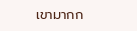เขามากก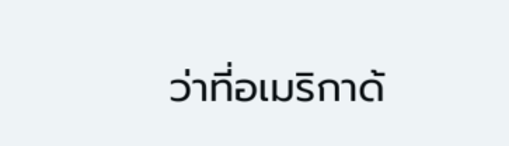ว่าที่อเมริกาด้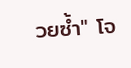วยซ้ำ" โจ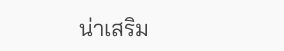น่าเสริม